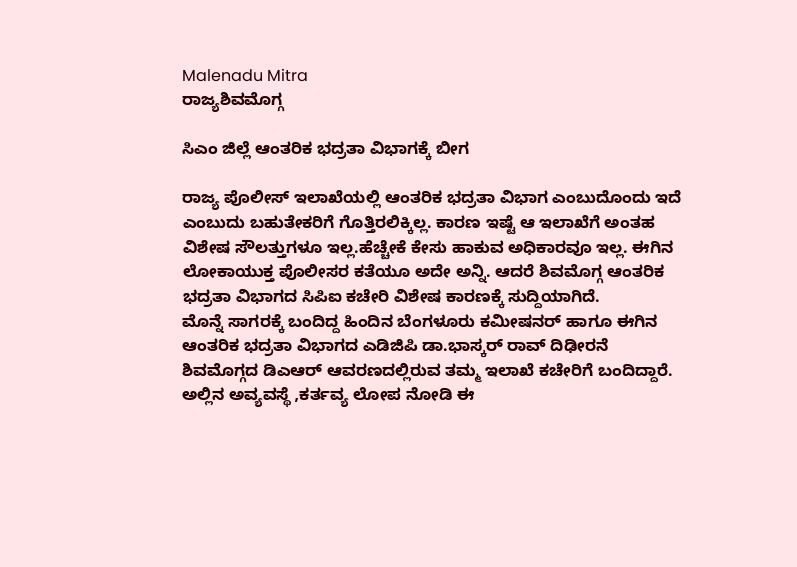Malenadu Mitra
ರಾಜ್ಯಶಿವಮೊಗ್ಗ

ಸಿಎಂ ಜಿಲ್ಲೆ ಆಂತರಿಕ ಭದ್ರತಾ ವಿಭಾಗಕ್ಕೆ ಬೀಗ

ರಾಜ್ಯ ಪೊಲೀಸ್ ಇಲಾಖೆಯಲ್ಲಿ ಆಂತರಿಕ ಭದ್ರತಾ ವಿಭಾಗ ಎಂಬುದೊಂದು ಇದೆ ಎಂಬುದು ಬಹುತೇಕರಿಗೆ ಗೊತ್ತಿರಲಿಕ್ಕಿಲ್ಲ. ಕಾರಣ ಇಷ್ಟೆ ಆ ಇಲಾಖೆಗೆ ಅಂತಹ ವಿಶೇಷ ಸೌಲತ್ತುಗಳೂ ಇಲ್ಲ.ಹೆಚ್ಚೇಕೆ ಕೇಸು ಹಾಕುವ ಅಧಿಕಾರವೂ ಇಲ್ಲ. ಈಗಿನ ಲೋಕಾಯುಕ್ತ ಪೊಲೀಸರ ಕತೆಯೂ ಅದೇ ಅನ್ನಿ. ಆದರೆ ಶಿವಮೊಗ್ಗ ಆಂತರಿಕ ಭದ್ರತಾ ವಿಭಾಗದ ಸಿಪಿಐ ಕಚೇರಿ ವಿಶೇಷ ಕಾರಣಕ್ಕೆ ಸುದ್ದಿಯಾಗಿದೆ.
ಮೊನ್ನೆ ಸಾಗರಕ್ಕೆ ಬಂದಿದ್ದ ಹಿಂದಿನ ಬೆಂಗಳೂರು ಕಮೀಷನರ್ ಹಾಗೂ ಈಗಿನ ಆಂತರಿಕ ಭದ್ರತಾ ವಿಭಾಗದ ಎಡಿಜಿಪಿ ಡಾ.ಭಾಸ್ಕರ್ ರಾವ್ ದಿಢೀರನೆ ಶಿವಮೊಗ್ಗದ ಡಿಎಆರ್ ಆವರಣದಲ್ಲಿರುವ ತಮ್ಮ ಇಲಾಖೆ ಕಚೇರಿಗೆ ಬಂದಿದ್ದಾರೆ. ಅಲ್ಲಿನ ಅವ್ಯವಸ್ಥೆ ,ಕರ್ತವ್ಯ ಲೋಪ ನೋಡಿ ಈ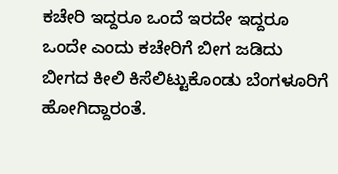ಕಚೇರಿ ಇದ್ದರೂ ಒಂದೆ ಇರದೇ ಇದ್ದರೂ ಒಂದೇ ಎಂದು ಕಚೇರಿಗೆ ಬೀಗ ಜಡಿದು ಬೀಗದ ಕೀಲಿ ಕಿಸೆಲಿಟ್ಟುಕೊಂಡು ಬೆಂಗಳೂರಿಗೆ ಹೋಗಿದ್ದಾರಂತೆ.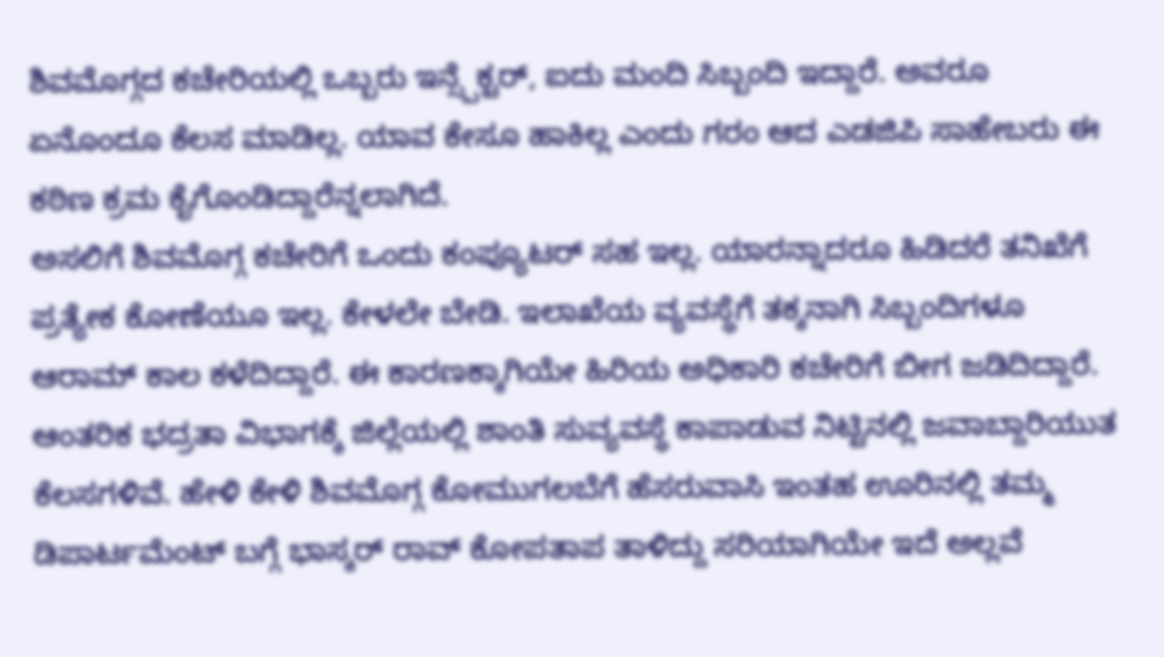ಶಿವಮೊಗ್ಗದ ಕಚೇರಿಯಲ್ಲಿ ಒಬ್ಬರು ಇನ್ಸ್ಪೆಕ್ಟರ್, ಐದು ಮಂದಿ ಸಿಬ್ಬಂದಿ ಇದ್ದಾರೆ. ಅವರೂ ಏನೊಂದೂ ಕೆಲಸ ಮಾಡಿಲ್ಲ. ಯಾವ ಕೇಸೂ ಹಾಕಿಲ್ಲ ಎಂದು ಗರಂ ಆದ ಎಡಜಿಪಿ ಸಾಹೇಬರು ಈ ಕಠಿಣ ಕ್ರಮ ಕೈಗೊಂಡಿದ್ದಾರೆನ್ನಲಾಗಿದೆ.
ಅಸಲಿಗೆ ಶಿವಮೊಗ್ಗ ಕಚೇರಿಗೆ ಒಂದು ಕಂಪ್ಯೂಟರ್ ಸಹ ಇಲ್ಲ. ಯಾರನ್ನಾದರೂ ಹಿಡಿದರೆ ತನಿಖೆಗೆ ಪ್ರತ್ಯೇಕ ಕೋಣೆಯೂ ಇಲ್ಲ. ಕೇಳಲೇ ಬೇಡಿ. ಇಲಾಖೆಯ ವ್ಯವಸ್ಥೆಗೆ ತಕ್ಕನಾಗಿ ಸಿಬ್ಬಂದಿಗಳೂ ಆರಾಮ್ ಕಾಲ ಕಳೆದಿದ್ದಾರೆ. ಈ ಕಾರಣಕ್ಕಾಗಿಯೇ ಹಿರಿಯ ಅಧಿಕಾರಿ ಕಚೇರಿಗೆ ಬೀಗ ಜಡಿದಿದ್ದಾರೆ. ಆಂತರಿಕ ಭದ್ರತಾ ವಿಭಾಗಕ್ಕೆ ಜಿಲ್ಲೆಯಲ್ಲಿ ಶಾಂತಿ ಸುವ್ಯವಸ್ಥೆ ಕಾಪಾಡುವ ನಿಟ್ಟಿನಲ್ಲಿ ಜವಾಬ್ದಾರಿಯುತ ಕೆಲಸಗಳಿವೆ. ಹೇಳಿ ಕೇಳಿ ಶಿವಮೊಗ್ಗ ಕೋಮುಗಲಬೆಗೆ ಹೆಸರುವಾಸಿ ಇಂತಹ ಊರಿನಲ್ಲಿ ತಮ್ಮ ಡಿಪಾರ್ಟಮೆಂಟ್ ಬಗ್ಗೆ ಭಾಸ್ಕರ್ ರಾವ್ ಕೋಪತಾಪ ತಾಳಿದ್ದು ಸರಿಯಾಗಿಯೇ ಇದೆ ಅಲ್ಲವೆ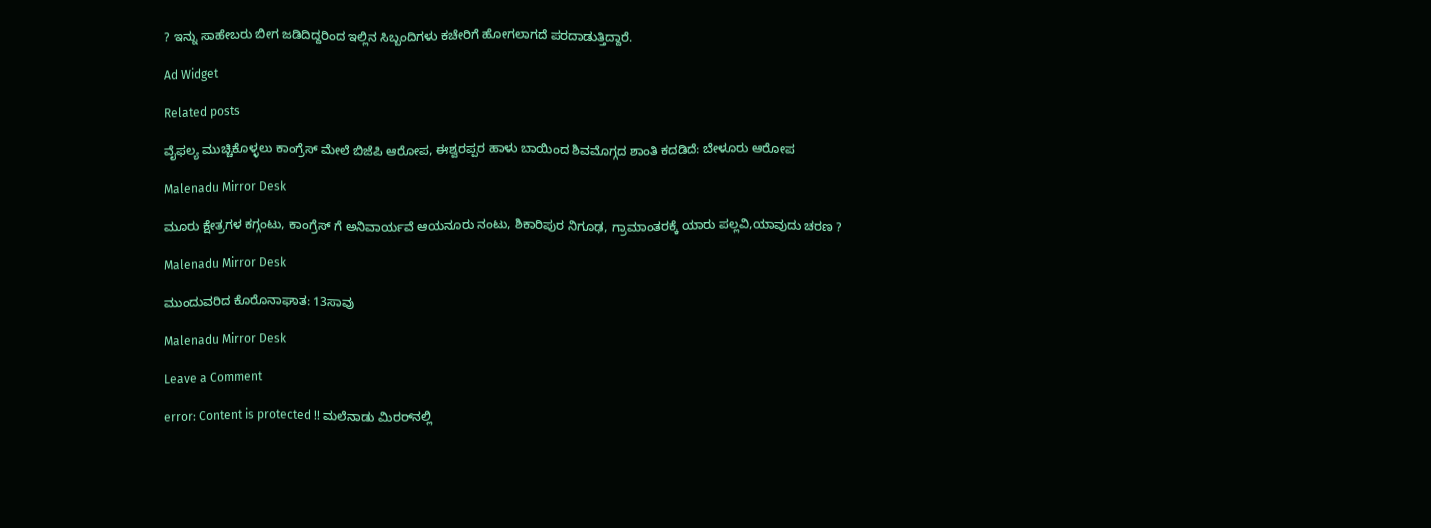? ಇನ್ನು ಸಾಹೇಬರು ಬೀಗ ಜಡಿದಿದ್ದರಿಂದ ಇಲ್ಲಿನ ಸಿಬ್ಬಂದಿಗಳು ಕಚೇರಿಗೆ ಹೋಗಲಾಗದೆ ಪರದಾಡುತ್ತಿದ್ದಾರೆ.

Ad Widget

Related posts

ವೈಫಲ್ಯ ಮುಚ್ಚಿಕೊಳ್ಳಲು ಕಾಂಗ್ರೆಸ್ ಮೇಲೆ ಬಿಜೆಪಿ ಆರೋಪ, ಈಶ್ವರಪ್ಪರ ಹಾಳು ಬಾಯಿಂದ ಶಿವಮೊಗ್ಗದ ಶಾಂತಿ ಕದಡಿದೆ: ಬೇಳೂರು ಆರೋಪ

Malenadu Mirror Desk

ಮೂರು ಕ್ಷೇತ್ರಗಳ ಕಗ್ಗಂಟು, ಕಾಂಗ್ರೆಸ್ ಗೆ ಅನಿವಾರ್ಯವೆ ಆಯನೂರು ನಂಟು, ಶಿಕಾರಿಪುರ ನಿಗೂಢ, ಗ್ರಾಮಾಂತರಕ್ಕೆ ಯಾರು ಪಲ್ಲವಿ,ಯಾವುದು ಚರಣ ?

Malenadu Mirror Desk

ಮುಂದುವರಿದ ಕೊರೊನಾಘಾತ: 13ಸಾವು

Malenadu Mirror Desk

Leave a Comment

error: Content is protected !! ಮಲೆನಾಡು ಮಿರರ್‌ನಲ್ಲಿ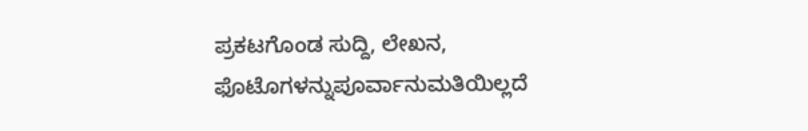ಪ್ರಕಟಗೊಂಡ ಸುದ್ದಿ, ಲೇಖನ, ಫೊಟೊಗಳನ್ನುಪೂರ್ವಾನುಮತಿಯಿಲ್ಲದೆ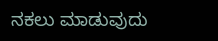ನಕಲು ಮಾಡುವುದು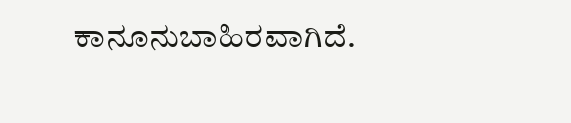ಕಾನೂನುಬಾಹಿರವಾಗಿದೆ.